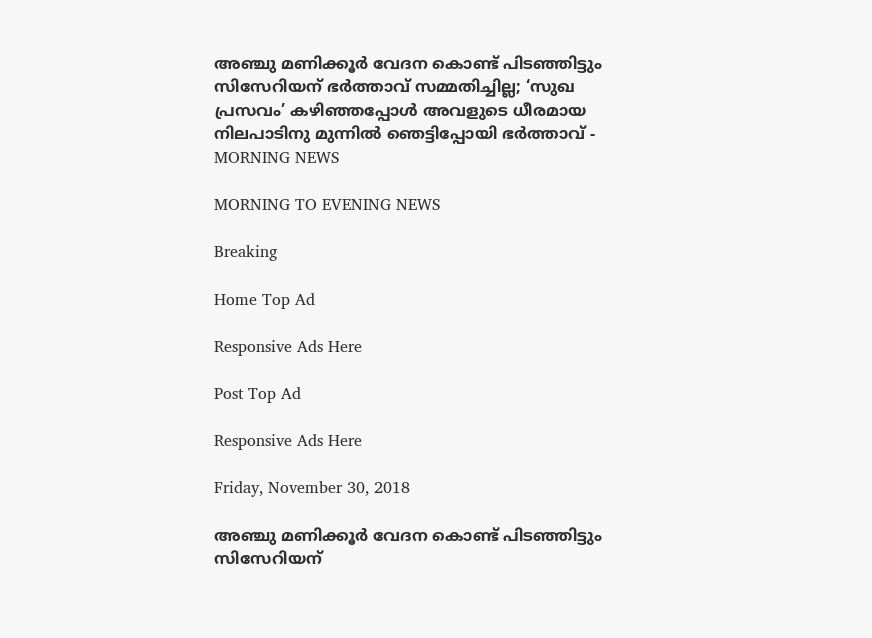അഞ്ചു മണിക്കൂര്‍ വേദന കൊണ്ട് പിടഞ്ഞിട്ടും സിസേറിയന് ഭര്‍ത്താവ് സമ്മതിച്ചില്ല; ‘സുഖ പ്രസവം’ കഴിഞ്ഞപ്പോള്‍ അവളുടെ ധീരമായ നിലപാടിനു മുന്നില്‍ ഞെട്ടിപ്പോയി ഭര്‍ത്താവ് - MORNING NEWS

MORNING TO EVENING NEWS

Breaking

Home Top Ad

Responsive Ads Here

Post Top Ad

Responsive Ads Here

Friday, November 30, 2018

അഞ്ചു മണിക്കൂര്‍ വേദന കൊണ്ട് പിടഞ്ഞിട്ടും സിസേറിയന്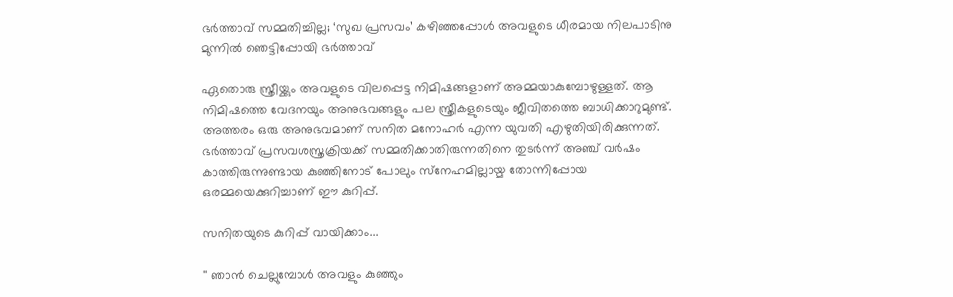ഭര്‍ത്താവ് സമ്മതിച്ചില്ല; ‘സുഖ പ്രസവം’ കഴിഞ്ഞപ്പോള്‍ അവളുടെ ധീരമായ നിലപാടിനു മുന്നില്‍ ഞെട്ടിപ്പോയി ഭര്‍ത്താവ്

ഏതൊരു സ്ത്രീയ്ക്കും അവളുടെ വിലപ്പെട്ട നിമിഷങ്ങളാണ് അമ്മയാകുമ്പോഴുള്ളത്. ആ നിമിഷത്തെ വേദനയും അനുഭവങ്ങളും പല സ്ത്രീകളുടെയും ജീവിതത്തെ ബാധിക്കാറുമുണ്ട്. അത്തരം ഒരു അനുഭവമാണ് സനിത മനോഹര്‍ എന്ന യുവതി എഴുതിയിരിക്കുന്നത്. ഭര്‍ത്താവ് പ്രസവശസ്ത്രക്രിയക്ക് സമ്മതിക്കാതിരുന്നതിനെ തുടര്‍ന്ന് അഞ്ച് വര്‍ഷം കാത്തിരുന്നുണ്ടായ കുഞ്ഞിനോട് പോലും സ്‌നേഹമില്ലായ്മ തോന്നിപ്പോയ ഒരമ്മയെക്കുറിച്ചാണ് ഈ കുറിപ്പ്.

സനിതയുടെ കുറിപ്പ് വായിക്കാം...

'' ഞാന്‍ ചെല്ലുമ്പോള്‍ അവളും കുഞ്ഞും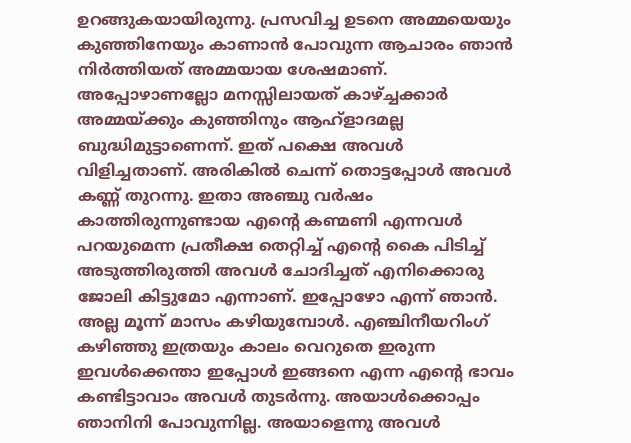ഉറങ്ങുകയായിരുന്നു. പ്രസവിച്ച ഉടനെ അമ്മയെയും കുഞ്ഞിനേയും കാണാന്‍ പോവുന്ന ആചാരം ഞാന്‍ നിര്‍ത്തിയത് അമ്മയായ ശേഷമാണ്. അപ്പോഴാണല്ലോ മനസ്സിലായത് കാഴ്ച്ചക്കാര്‍ അമ്മയ്ക്കും കുഞ്ഞിനും ആഹ്‌ളാദമല്ല ബുദ്ധിമുട്ടാണെന്ന്. ഇത് പക്ഷെ അവള്‍ വിളിച്ചതാണ്. അരികില്‍ ചെന്ന് തൊട്ടപ്പോള്‍ അവള്‍ കണ്ണ് തുറന്നു. ഇതാ അഞ്ചു വര്‍ഷം കാത്തിരുന്നുണ്ടായ എന്റെ കണ്മണി എന്നവള്‍ പറയുമെന്ന പ്രതീക്ഷ തെറ്റിച്ച് എന്റെ കൈ പിടിച്ച് അടുത്തിരുത്തി അവള്‍ ചോദിച്ചത് എനിക്കൊരു ജോലി കിട്ടുമോ എന്നാണ്. ഇപ്പോഴോ എന്ന് ഞാന്‍. അല്ല മൂന്ന് മാസം കഴിയുമ്പോള്‍. എഞ്ചിനീയറിംഗ് കഴിഞ്ഞു ഇത്രയും കാലം വെറുതെ ഇരുന്ന ഇവള്‍ക്കെന്താ ഇപ്പോള്‍ ഇങ്ങനെ എന്ന എന്റെ ഭാവം കണ്ടിട്ടാവാം അവള്‍ തുടര്‍ന്നു. അയാള്‍ക്കൊപ്പം ഞാനിനി പോവുന്നില്ല. അയാളെന്നു അവള്‍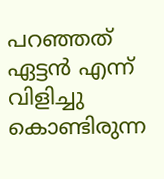പറഞ്ഞത് ഏട്ടന്‍ എന്ന് വിളിച്ചു കൊണ്ടിരുന്ന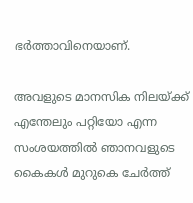ഭര്‍ത്താവിനെയാണ്.

അവളുടെ മാനസിക നിലയ്ക്ക് എന്തേലും പറ്റിയോ എന്ന സംശയത്തില്‍ ഞാനവളുടെ കൈകള്‍ മുറുകെ ചേര്‍ത്ത്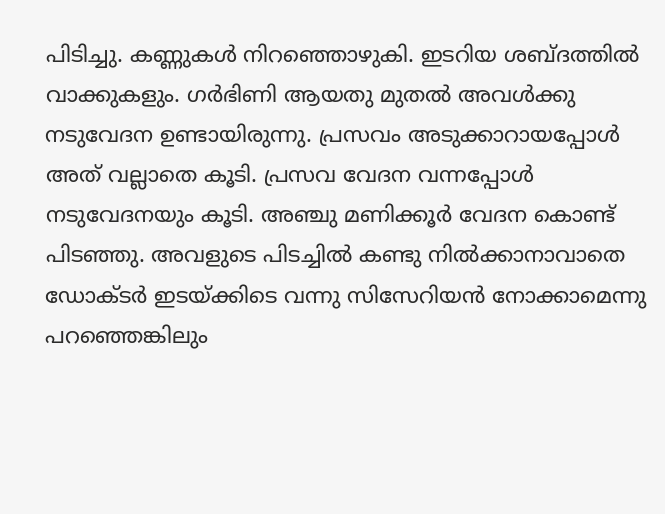പിടിച്ചു. കണ്ണുകള്‍ നിറഞ്ഞൊഴുകി. ഇടറിയ ശബ്ദത്തില്‍ വാക്കുകളും. ഗര്‍ഭിണി ആയതു മുതല്‍ അവള്‍ക്കു നടുവേദന ഉണ്ടായിരുന്നു. പ്രസവം അടുക്കാറായപ്പോള്‍ അത് വല്ലാതെ കൂടി. പ്രസവ വേദന വന്നപ്പോള്‍ നടുവേദനയും കൂടി. അഞ്ചു മണിക്കൂര്‍ വേദന കൊണ്ട് പിടഞ്ഞു. അവളുടെ പിടച്ചില്‍ കണ്ടു നില്‍ക്കാനാവാതെ ഡോക്ടര്‍ ഇടയ്ക്കിടെ വന്നു സിസേറിയന്‍ നോക്കാമെന്നു പറഞ്ഞെങ്കിലും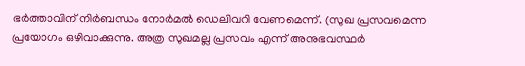ഭര്‍ത്താവിന് നിര്‍ബന്ധം നോര്‍മല്‍ ഡെലിവറി വേണമെന്ന്. (സുഖ പ്രസവമെന്ന പ്രയോഗം ഒഴിവാക്കുന്നു. അത്ര സുഖമല്ല പ്രസവം എന്ന് അനുഭവസ്ഥര്‍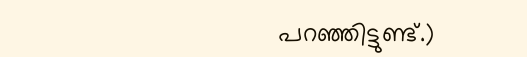പറഞ്ഞിട്ടുണ്ട്.)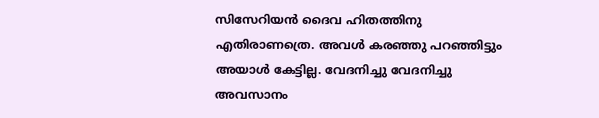സിസേറിയന്‍ ദൈവ ഹിതത്തിനു എതിരാണത്രെ. അവള്‍ കരഞ്ഞു പറഞ്ഞിട്ടും അയാള്‍ കേട്ടില്ല. വേദനിച്ചു വേദനിച്ചു അവസാനം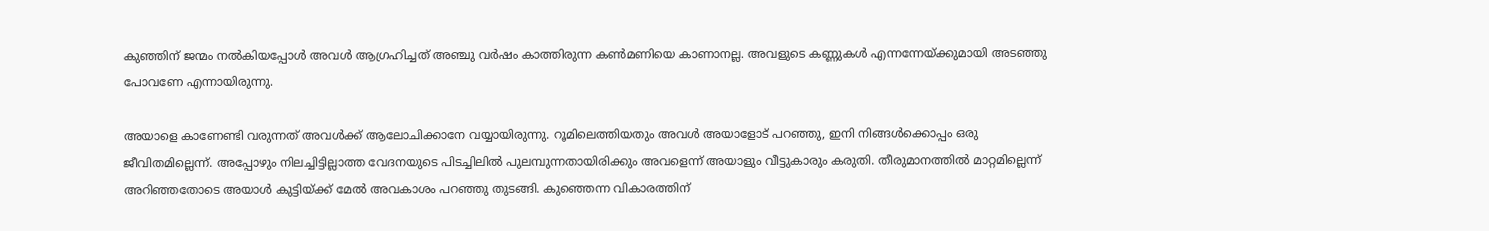കുഞ്ഞിന് ജന്മം നല്‍കിയപ്പോള്‍ അവള്‍ ആഗ്രഹിച്ചത് അഞ്ചു വര്‍ഷം കാത്തിരുന്ന കണ്‍മണിയെ കാണാനല്ല. അവളുടെ കണ്ണുകള്‍ എന്നന്നേയ്ക്കുമായി അടഞ്ഞു പോവണേ എന്നായിരുന്നു.

അയാളെ കാണേണ്ടി വരുന്നത് അവള്‍ക്ക് ആലോചിക്കാനേ വയ്യായിരുന്നു. റൂമിലെത്തിയതും അവള്‍ അയാളോട് പറഞ്ഞു, ഇനി നിങ്ങള്‍ക്കൊപ്പം ഒരു ജീവിതമില്ലെന്ന്. അപ്പോഴും നിലച്ചിട്ടില്ലാത്ത വേദനയുടെ പിടച്ചിലില്‍ പുലമ്പുന്നതായിരിക്കും അവളെന്ന് അയാളും വീട്ടുകാരും കരുതി. തീരുമാനത്തില്‍ മാറ്റമില്ലെന്ന് അറിഞ്ഞതോടെ അയാള്‍ കുട്ടിയ്ക്ക് മേല്‍ അവകാശം പറഞ്ഞു തുടങ്ങി. കുഞ്ഞെന്ന വികാരത്തിന്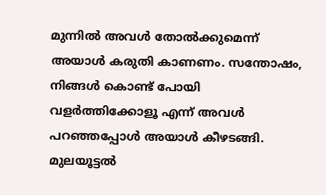മുന്നില്‍ അവള്‍ തോല്‍ക്കുമെന്ന് അയാള്‍ കരുതി കാണണം. സന്തോഷം, നിങ്ങള്‍ കൊണ്ട് പോയി വളര്‍ത്തിക്കോളൂ എന്ന് അവള്‍ പറഞ്ഞപ്പോള്‍ അയാള്‍ കീഴടങ്ങി. മുലയൂട്ടല്‍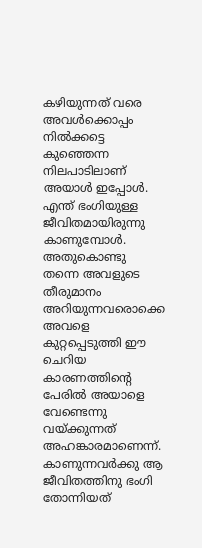കഴിയുന്നത് വരെ അവള്‍ക്കൊപ്പം നില്‍ക്കട്ടെ കുഞ്ഞെന്ന നിലപാടിലാണ് അയാള്‍ ഇപ്പോള്‍. എന്ത് ഭംഗിയുള്ള ജീവിതമായിരുന്നു കാണുമ്പോള്‍. അതുകൊണ്ടു തന്നെ അവളുടെ തീരുമാനം അറിയുന്നവരൊക്കെ അവളെ കുറ്റപ്പെടുത്തി ഈ ചെറിയ കാരണത്തിന്റെ പേരില്‍ അയാളെ വേണ്ടെന്നു വയ്ക്കുന്നത് അഹങ്കാരമാണെന്ന്. കാണുന്നവര്‍ക്കു ആ ജീവിതത്തിനു ഭംഗി തോന്നിയത്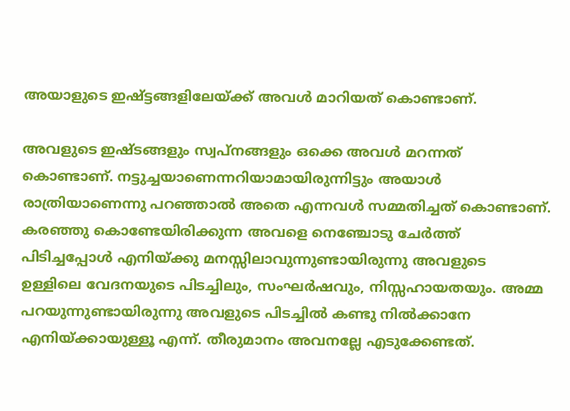അയാളുടെ ഇഷ്ട്ടങ്ങളിലേയ്ക്ക് അവള്‍ മാറിയത് കൊണ്ടാണ്.

അവളുടെ ഇഷ്ടങ്ങളും സ്വപ്നങ്ങളും ഒക്കെ അവള്‍ മറന്നത് കൊണ്ടാണ്. നട്ടുച്ചയാണെന്നറിയാമായിരുന്നിട്ടും അയാള്‍ രാത്രിയാണെന്നു പറഞ്ഞാല്‍ അതെ എന്നവള്‍ സമ്മതിച്ചത് കൊണ്ടാണ്. കരഞ്ഞു കൊണ്ടേയിരിക്കുന്ന അവളെ നെഞ്ചോടു ചേര്‍ത്ത് പിടിച്ചപ്പോള്‍ എനിയ്ക്കു മനസ്സിലാവുന്നുണ്ടായിരുന്നു അവളുടെ ഉള്ളിലെ വേദനയുടെ പിടച്ചിലും, സംഘര്‍ഷവും, നിസ്സഹായതയും. അമ്മ പറയുന്നുണ്ടായിരുന്നു അവളുടെ പിടച്ചില്‍ കണ്ടു നില്‍ക്കാനേ എനിയ്ക്കായുള്ളൂ എന്ന്. തീരുമാനം അവനല്ലേ എടുക്കേണ്ടത്.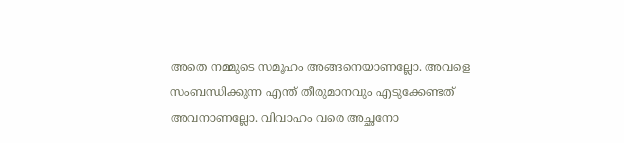അതെ നമ്മുടെ സമൂഹം അങ്ങനെയാണല്ലോ. അവളെ സംബന്ധിക്കുന്ന എന്ത് തീരുമാനവും എടുക്കേണ്ടത് അവനാണല്ലോ. വിവാഹം വരെ അച്ഛനോ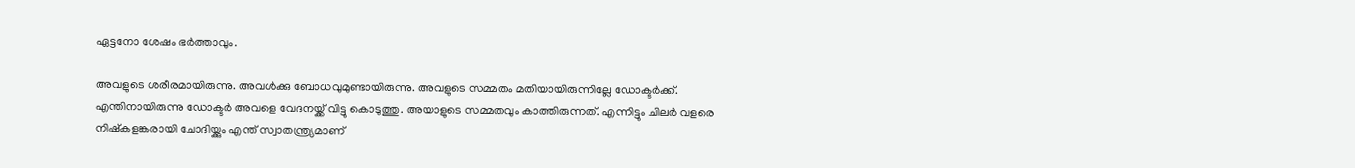ഏട്ടനോ ശേഷം ഭര്‍ത്താവും.

അവളുടെ ശരീരമായിരുന്നു. അവള്‍ക്കു ബോധവുമുണ്ടായിരുന്നു. അവളുടെ സമ്മതം മതിയായിരുന്നില്ലേ ഡോക്ടര്‍ക്ക്. എന്തിനായിരുന്നു ഡോക്ടര്‍ അവളെ വേദനയ്ക്ക് വിട്ടു കൊടുത്തു. അയാളുടെ സമ്മതവും കാത്തിരുന്നത്. എന്നിട്ടും ചിലര്‍ വളരെ നിഷ്‌കളങ്കരായി ചോദിയ്ക്കും എന്ത് സ്വാതന്ത്ര്യമാണ്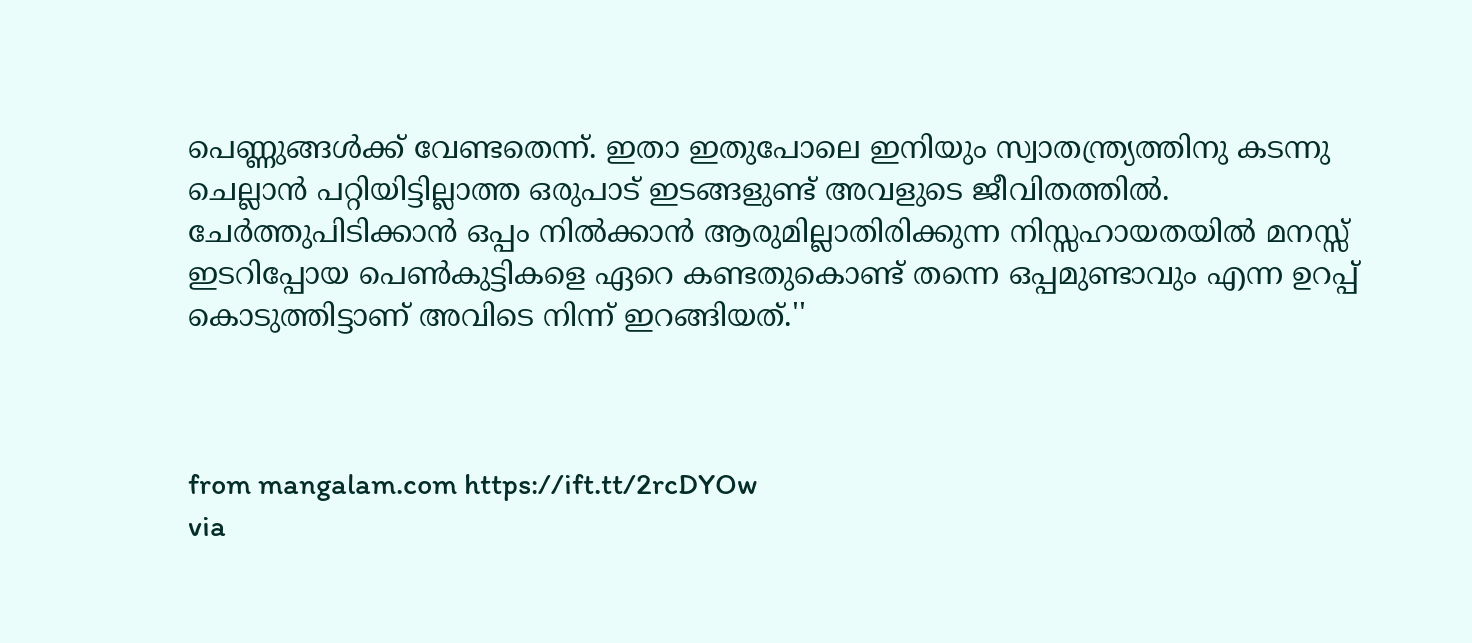പെണ്ണുങ്ങള്‍ക്ക് വേണ്ടതെന്ന്. ഇതാ ഇതുപോലെ ഇനിയും സ്വാതന്ത്ര്യത്തിനു കടന്നു ചെല്ലാന്‍ പറ്റിയിട്ടില്ലാത്ത ഒരുപാട് ഇടങ്ങളുണ്ട് അവളുടെ ജീവിതത്തില്‍. ചേര്‍ത്തുപിടിക്കാന്‍ ഒപ്പം നില്‍ക്കാന്‍ ആരുമില്ലാതിരിക്കുന്ന നിസ്സഹായതയില്‍ മനസ്സ് ഇടറിപ്പോയ പെണ്‍കുട്ടികളെ ഏറെ കണ്ടതുകൊണ്ട് തന്നെ ഒപ്പമുണ്ടാവും എന്ന ഉറപ്പ് കൊടുത്തിട്ടാണ് അവിടെ നിന്ന് ഇറങ്ങിയത്.''



from mangalam.com https://ift.tt/2rcDYOw
via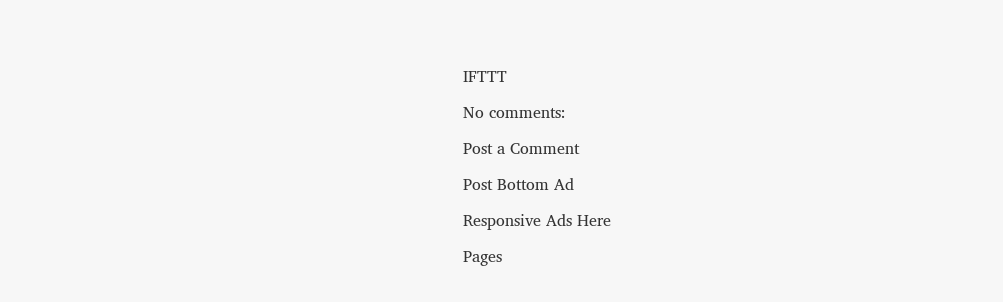IFTTT

No comments:

Post a Comment

Post Bottom Ad

Responsive Ads Here

Pages